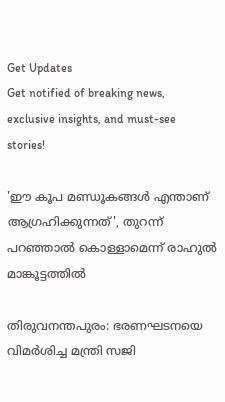Get Updates
Get notified of breaking news, exclusive insights, and must-see stories!

'ഈ കൂപ മണ്ഡൂകങ്ങള്‍ എന്താണ് ആഗ്രഹിക്കുന്നത്', തുറന്ന് പറഞ്ഞാല്‍ കൊള്ളാമെന്ന് രാഹുല്‍ മാങ്കൂട്ടത്തില്‍

തിരുവനന്തപുരം: ഭരണഘടനയെ വിമര്‍ശിച്ച മന്ത്രി സജി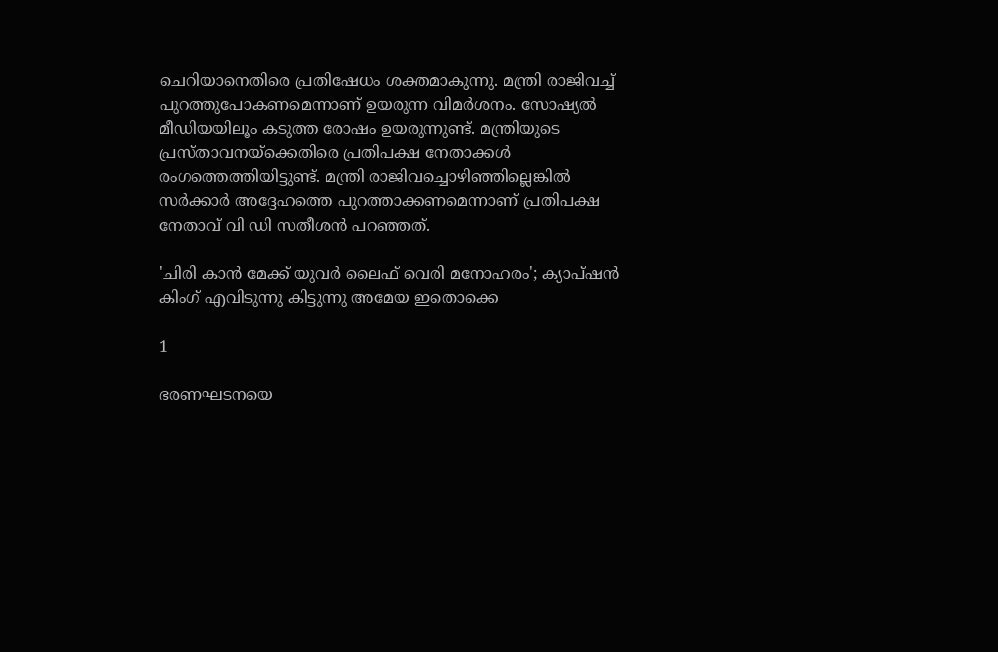ചെറിയാനെതിരെ പ്രതിഷേധം ശക്തമാകുന്നു. മന്ത്രി രാജിവച്ച് പുറത്തുപോകണമെന്നാണ് ഉയരുന്ന വിമര്‍ശനം. സോഷ്യല്‍ മീഡിയയിലൂം കടുത്ത രോഷം ഉയരുന്നുണ്ട്. മന്ത്രിയുടെ പ്രസ്താവനയ്‌ക്കെതിരെ പ്രതിപക്ഷ നേതാക്കള്‍ രംഗത്തെത്തിയിട്ടുണ്ട്. മന്ത്രി രാജിവച്ചൊഴിഞ്ഞില്ലെങ്കില്‍ സര്‍ക്കാര്‍ അദ്ദേഹത്തെ പുറത്താക്കണമെന്നാണ് പ്രതിപക്ഷ നേതാവ് വി ഡി സതീശന്‍ പറഞ്ഞത്.

'ചിരി കാന്‍ മേക്ക് യുവര്‍ ലൈഫ് വെരി മനോഹരം'; ക്യാപ്ഷന്‍ കിംഗ് എവിടുന്നു കിട്ടുന്നു അമേയ ഇതൊക്കെ

1

ഭരണഘടനയെ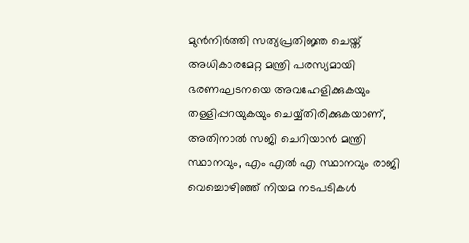മുന്‍നിര്‍ത്തി സത്യപ്രതിജ്ഞ ചെയ്ത് അധികാരമേറ്റ മന്ത്രി പരസ്യമായി ഭരണഘടനയെ അവഹേളിക്കുകയും തള്ളിപ്പറയുകയും ചെയ്യ്തിരിക്കുകയാണ്, അതിനാല്‍ സജി ചെറിയാന്‍ മന്ത്രി സ്ഥാനവും, എം എല്‍ എ സ്ഥാനവും രാജി വെച്ചൊഴിഞ്ഞ് നിയമ നടപടികള്‍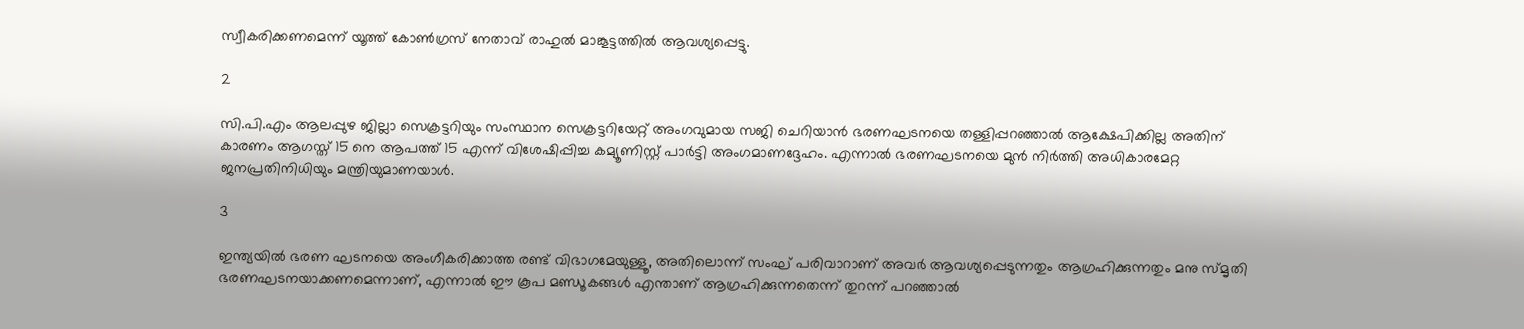സ്വീകരിക്കണമെന്ന് യൂത്ത് കോണ്‍ഗ്രസ് നേതാവ് രാഹുല്‍ മാങ്കൂട്ടത്തില്‍ ആവശ്യപ്പെട്ടു.

2

സി.പി.എം ആലപ്പുഴ ജില്ലാ സെക്രട്ടറിയും സംസ്ഥാന സെക്രട്ടറിയേറ്റ് അംഗവുമായ സജി ചെറിയാന്‍ ഭരണഘടനയെ തള്ളിപ്പറഞ്ഞാല്‍ ആക്ഷേപിക്കില്ല അതിന് കാരണം ആഗസ്ത് 15 നെ ആപത്ത് 15 എന്ന് വിശേഷിപ്പിച്ച കമ്യൂണിസ്റ്റ് പാര്‍ട്ടി അംഗമാണദ്ദേഹം. എന്നാല്‍ ഭരണഘടനയെ മുന്‍ നിര്‍ത്തി അധികാരമേറ്റ ജനപ്രതിനിധിയും മന്ത്രിയുമാണയാള്‍.

3

ഇന്ത്യയില്‍ ഭരണ ഘടനയെ അംഗീകരിക്കാത്ത രണ്ട് വിഭാഗമേയുള്ളൂ, അതിലൊന്ന് സംഘ് പരിവാറാണ് അവര്‍ ആവശ്യപ്പെടുന്നതും ആഗ്രഹിക്കുന്നതും മനു സ്മൃതി ഭരണഘടനയാക്കണമെന്നാണ്, എന്നാല്‍ ഈ കൂപ മണ്ഡൂകങ്ങള്‍ എന്താണ് ആഗ്രഹിക്കുന്നതെന്ന് തുറന്ന് പറഞ്ഞാല്‍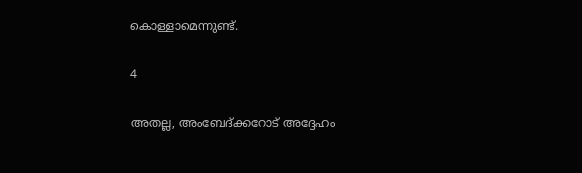കൊള്ളാമെന്നുണ്ട്.

4

അതല്ല, അംബേദ്ക്കറോട് അദ്ദേഹം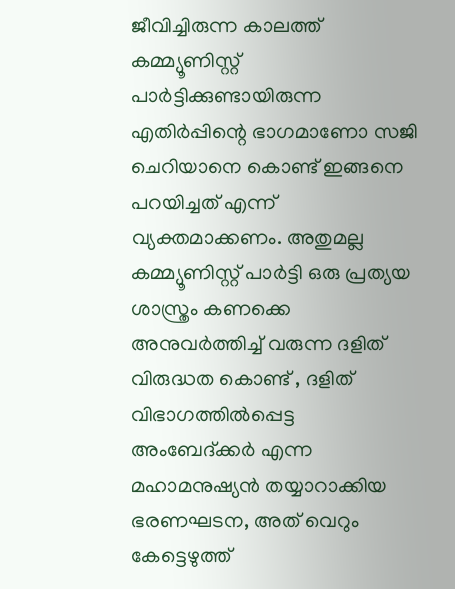ജീവിച്ചിരുന്ന കാലത്ത് കമ്മ്യൂണിസ്റ്റ് പാര്‍ട്ടിക്കുണ്ടായിരുന്ന എതിര്‍പ്പിന്റെ ഭാഗമാണോ സജി ചെറിയാനെ കൊണ്ട് ഇങ്ങനെ പറയിച്ചത് എന്ന് വ്യക്തമാക്കണം. അതുമല്ല കമ്മ്യൂണിസ്റ്റ് പാര്‍ട്ടി ഒരു പ്രത്യയ ശാസ്ത്രം കണക്കെ അനുവര്‍ത്തിച്ച് വരുന്ന ദളിത് വിരുദ്ധത കൊണ്ട് , ദളിത് വിഭാഗത്തില്‍പ്പെട്ട അംബേദ്ക്കര്‍ എന്ന മഹാമനുഷ്യന്‍ തയ്യാറാക്കിയ ഭരണഘടന, അത് വെറും കേട്ടെഴുത്ത്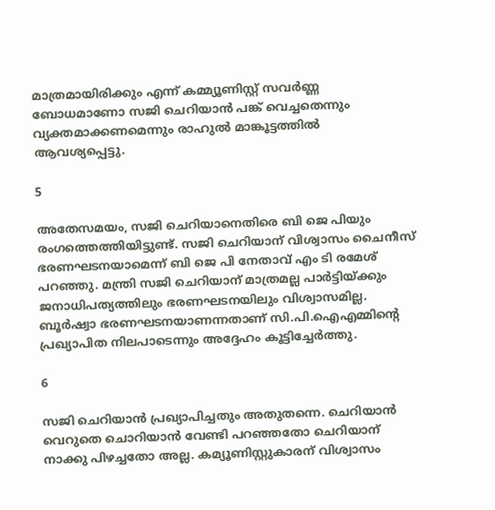മാത്രമായിരിക്കും എന്ന് കമ്മ്യൂണിസ്റ്റ് സവര്‍ണ്ണ ബോധമാണോ സജി ചെറിയാന്‍ പങ്ക് വെച്ചതെന്നും വ്യക്തമാക്കണമെന്നും രാഹുല്‍ മാങ്കൂട്ടത്തില്‍ ആവശ്യപ്പെട്ടു.

5

അതേസമയം, സജി ചെറിയാനെതിരെ ബി ജെ പിയും രംഗത്തെത്തിയിട്ടുണ്ട്. സജി ചെറിയാന് വിശ്വാസം ചൈനീസ് ഭരണഘടനയാമെന്ന് ബി ജെ പി നേതാവ് എം ടി രമേശ് പറഞ്ഞു. മന്ത്രി സജി ചെറിയാന് മാത്രമല്ല പാര്‍ട്ടിയ്ക്കും ജനാധിപത്യത്തിലും ഭരണഘടനയിലും വിശ്വാസമില്ല. ബൂര്‍ഷ്വാ ഭരണഘടനയാണന്നതാണ് സി.പി.ഐഎമ്മിന്റെ പ്രഖ്യാപിത നിലപാടെന്നും അദ്ദേഹം കൂട്ടിച്ചേര്‍ത്തു.

6

സജി ചെറിയാന്‍ പ്രഖ്യാപിച്ചതും അതുതന്നെ. ചെറിയാന്‍ വെറുതെ ചൊറിയാന്‍ വേണ്ടി പറഞ്ഞതോ ചെറിയാന് നാക്കു പിഴച്ചതോ അല്ല. കമ്യൂണിസ്റ്റുകാരന് വിശ്വാസം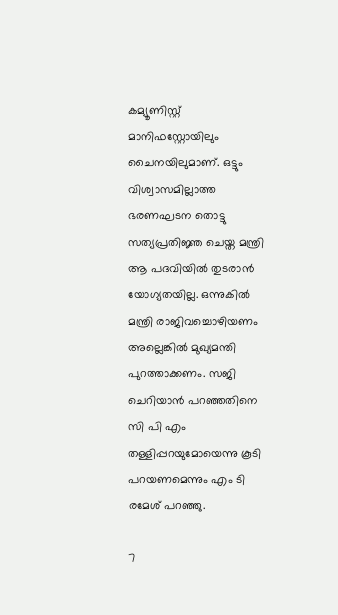കമ്യൂണിസ്റ്റ് മാനിഫസ്റ്റോയിലും ചൈനയിലുമാണ്. ഒട്ടും വിശ്വാസമില്ലാത്ത ഭരണഘടന തൊട്ടു സത്യപ്രതിജ്ഞ ചെയ്ത മന്ത്രി ആ പദവിയില്‍ തുടരാന്‍ യോഗ്യതയില്ല. ഒന്നുകില്‍ മന്ത്രി രാജിവച്ചൊഴിയണം അല്ലെങ്കില്‍ മുഖ്യമന്തി പുറത്താക്കണം. സജി ചെറിയാന്‍ പറഞ്ഞതിനെ സി പി എം തള്ളിപ്പറയുമോയെന്നു കൂടി പറയണമെന്നും എം ടി രമേശ് പറഞ്ഞു.

7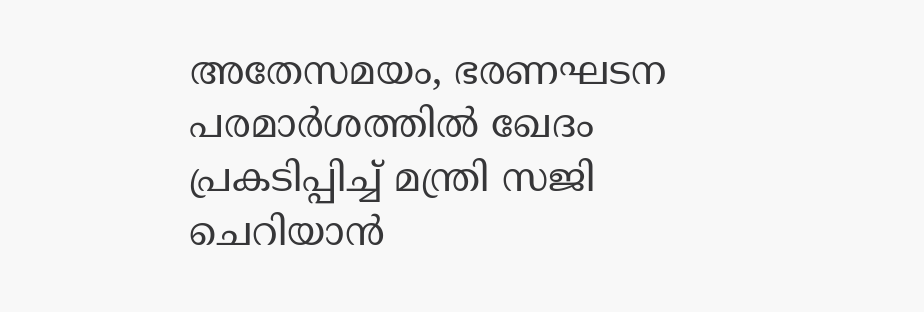അതേസമയം, ഭരണഘടന പരമാര്‍ശത്തില്‍ ഖേദം പ്രകടിപ്പിച്ച് മന്ത്രി സജി ചെറിയാന്‍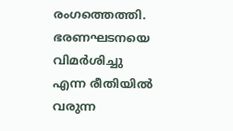രംഗത്തെത്തി. ഭരണഘടനയെ വിമര്‍ശിച്ചു എന്ന രീതിയില്‍ വരുന്ന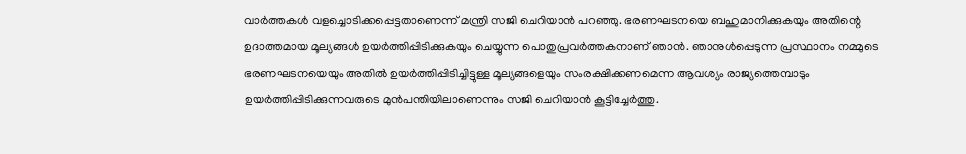വാര്‍ത്തകള്‍ വളച്ചൊടിക്കപ്പെട്ടതാണെന്ന് മന്ത്രി സജി ചെറിയാന്‍ പറഞ്ഞു. ഭരണഘടനയെ ബഹുമാനിക്കുകയും അതിന്റെ ഉദാത്തമായ മൂല്യങ്ങള്‍ ഉയര്‍ത്തിപ്പിടിക്കുകയും ചെയ്യുന്ന പൊതുപ്രവര്‍ത്തകനാണ് ഞാന്‍. ഞാനുള്‍പ്പെടുന്ന പ്രസ്ഥാനം നമ്മുടെ ഭരണഘടനയെയും അതില്‍ ഉയര്‍ത്തിപ്പിടിച്ചിട്ടുള്ള മൂല്യങ്ങളെയും സംരക്ഷിക്കണമെന്ന ആവശ്യം രാജ്യത്തെമ്പാടും ഉയര്‍ത്തിപ്പിടിക്കുന്നവരുടെ മുന്‍പന്തിയിലാണെന്നും സജി ചെറിയാന്‍ കൂട്ടിച്ചേര്‍ത്തു.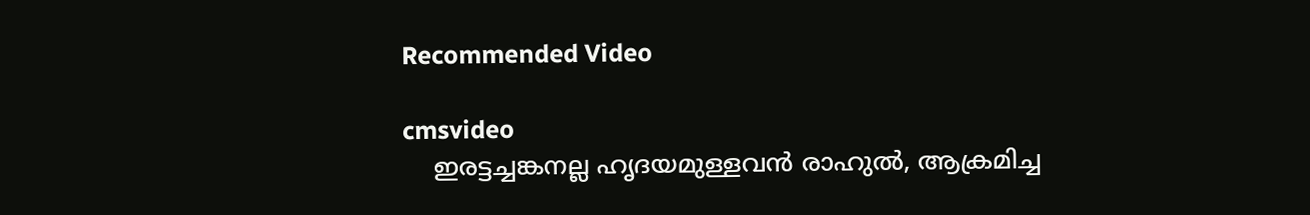Recommended Video

cmsvideo
    ഇരട്ടച്ചങ്കനല്ല ഹൃദയമുള്ളവന്‍ രാഹുല്‍, ആക്രമിച്ച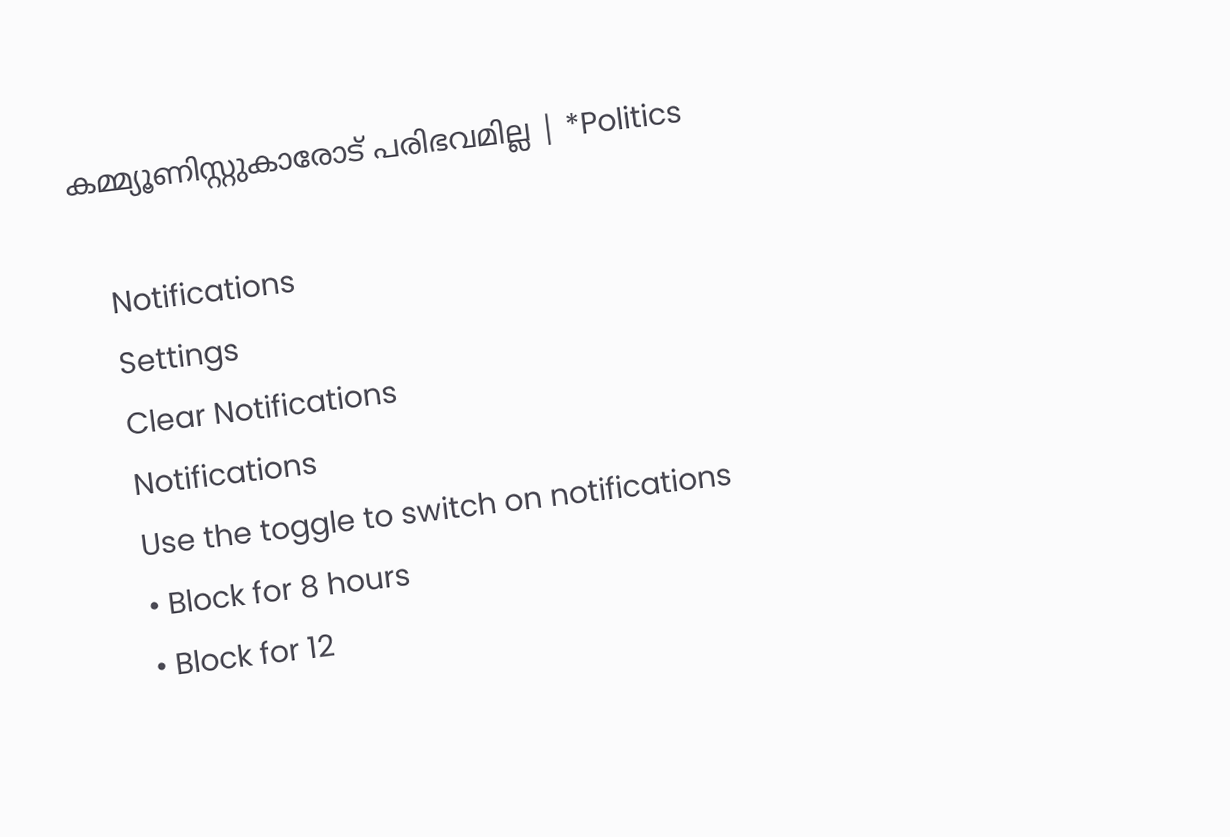കമ്മ്യൂണിസ്റ്റുകാരോട് പരിഭവമില്ല | *Politics

    Notifications
    Settings
    Clear Notifications
    Notifications
    Use the toggle to switch on notifications
    • Block for 8 hours
    • Block for 12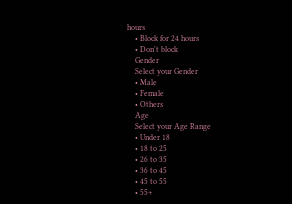hours
    • Block for 24 hours
    • Don't block
    Gender
    Select your Gender
    • Male
    • Female
    • Others
    Age
    Select your Age Range
    • Under 18
    • 18 to 25
    • 26 to 35
    • 36 to 45
    • 45 to 55
    • 55+